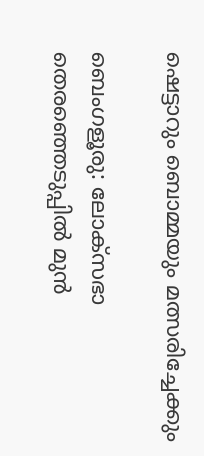ഷെട്ടാറും ബൊമ്മയും മത്സരിച്ചേക്കും

ബെംഗളൂരു: ലോക്സഭാ തെരഞ്ഞെടുപ്പില്‍ മുൻ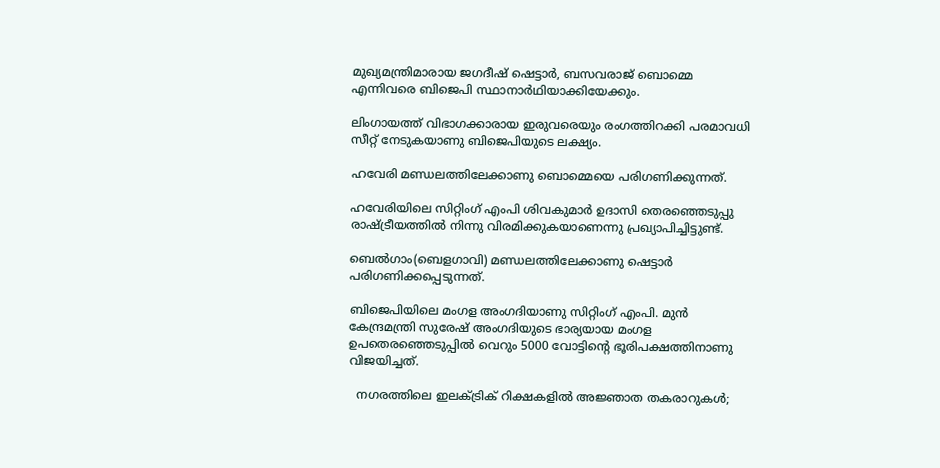മുഖ്യമന്ത്രിമാരായ ജഗദീഷ് ഷെട്ടാർ, ബസവരാജ് ബൊമ്മെ എന്നിവരെ ബിജെപി സ്ഥാനാർഥിയാക്കിയേക്കും.

ലിംഗായത്ത് വിഭാഗക്കാരായ ഇരുവരെയും രംഗത്തിറക്കി പരമാവധി സീറ്റ് നേടുകയാണു ബിജെപിയുടെ ലക്ഷ്യം.

ഹവേരി മണ്ഡലത്തിലേക്കാണു ബൊമ്മെയെ പരിഗണിക്കുന്നത്.

ഹവേരിയിലെ സിറ്റിംഗ് എംപി ശിവകുമാർ ഉദാസി തെരഞ്ഞെടുപ്പു രാഷ്‌ട്രീയത്തില്‍ നിന്നു വിരമിക്കുകയാണെന്നു പ്രഖ്യാപിച്ചിട്ടുണ്ട്.

ബെല്‍ഗാം(ബെളഗാവി) മണ്ഡലത്തിലേക്കാണു ഷെട്ടാർ പരിഗണിക്കപ്പെടുന്നത്.

ബിജെപിയിലെ മംഗള അംഗദിയാണു സിറ്റിംഗ് എംപി. മുൻ കേന്ദ്രമന്ത്രി സുരേഷ് അംഗദിയുടെ ഭാര്യയായ മംഗള ഉപതെരഞ്ഞെടുപ്പില്‍ വെറും 5000 വോട്ടിന്‍റെ ഭൂരിപക്ഷത്തിനാണു വിജയിച്ചത്.

  നഗരത്തിലെ ഇലക്ട്രിക് റിക്ഷകളിൽ അജ്ഞാത തകരാറുകൾ;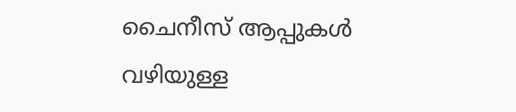ചൈനീസ് ആപ്പുകൾ വഴിയുള്ള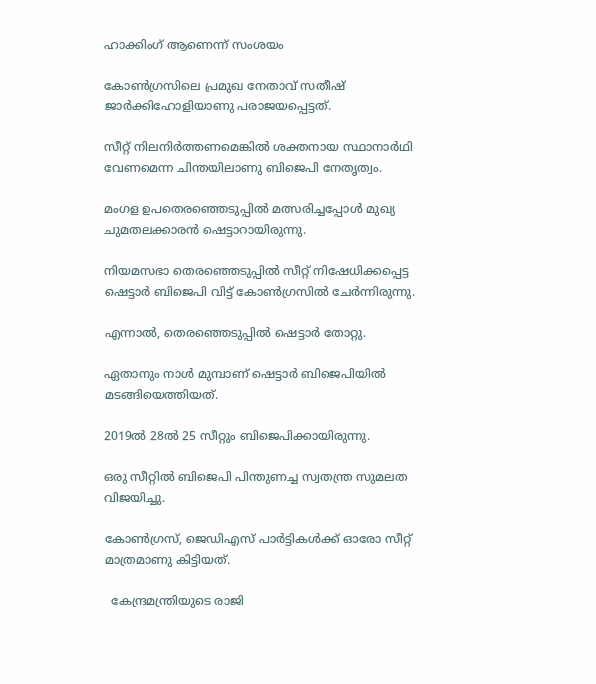ഹാക്കിംഗ് ആണെന്ന് സംശയം

കോണ്‍ഗ്രസിലെ പ്രമുഖ നേതാവ് സതീഷ് ജാർക്കിഹോളിയാണു പരാജയപ്പെട്ടത്.

സീറ്റ് നിലനിർത്തണമെങ്കില്‍ ശക്തനായ സ്ഥാനാർഥി വേണമെന്ന ചിന്തയിലാണു ബിജെപി നേതൃത്വം.

മംഗള ഉപതെരഞ്ഞെടുപ്പില്‍ മത്സരിച്ചപ്പോള്‍ മുഖ്യ ചുമതലക്കാരൻ ഷെട്ടാറായിരുന്നു.

നിയമസഭാ തെരഞ്ഞെടുപ്പില്‍ സീറ്റ് നിഷേധിക്കപ്പെട്ട ഷെട്ടാർ ബിജെപി വിട്ട് കോണ്‍ഗ്രസില്‍ ചേർന്നിരുന്നു.

എന്നാല്‍, തെരഞ്ഞെടുപ്പില്‍ ഷെട്ടാർ തോറ്റു.

ഏതാനും നാള്‍ മുമ്പാണ് ഷെട്ടാർ ബിജെപിയില്‍ മടങ്ങിയെത്തിയത്.

2019ല്‍ 28ല്‍ 25 സീറ്റും ബിജെപിക്കായിരുന്നു.

ഒരു സീറ്റില്‍ ബിജെപി പിന്തുണച്ച സ്വതന്ത്ര സുമലത വിജയിച്ചു.

കോണ്‍ഗ്രസ്, ജെഡിഎസ് പാർട്ടികള്‍ക്ക് ഓരോ സീറ്റ് മാത്രമാണു കിട്ടിയത്.

  കേന്ദ്രമന്ത്രിയുടെ രാജി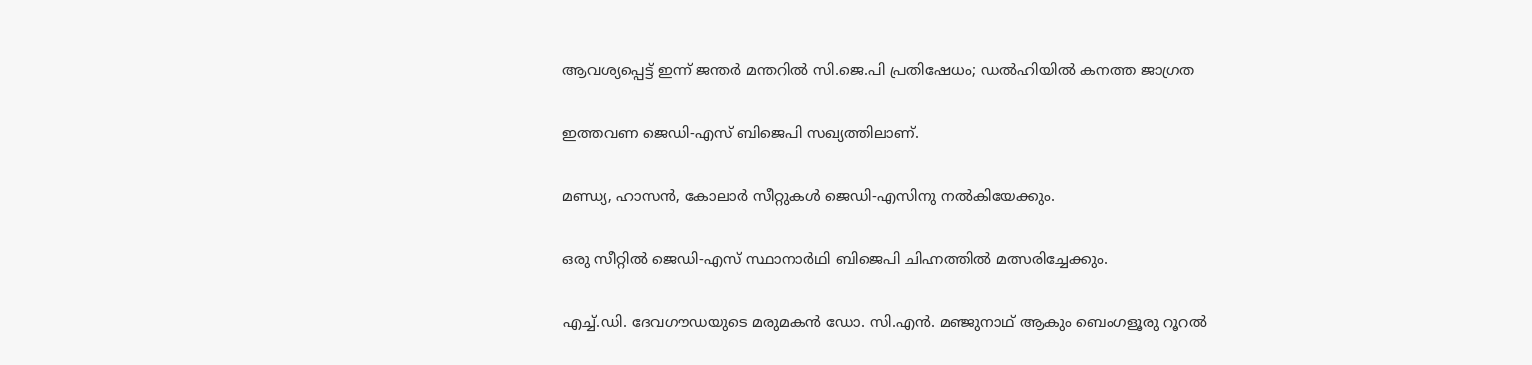ആവശ്യപ്പെട്ട് ഇന്ന് ജന്തർ മന്തറിൽ സി.ജെ.പി പ്രതിഷേധം; ഡൽഹിയിൽ കനത്ത ജാഗ്രത

ഇത്തവണ ജെഡി-എസ് ബിജെപി സഖ്യത്തിലാണ്.

മണ്ഡ്യ, ഹാസൻ, കോലാർ സീറ്റുകള്‍ ജെഡി-എസിനു നൽകിയേക്കും.

ഒരു സീറ്റില്‍ ജെഡി-എസ് സ്ഥാനാർഥി ബിജെപി ചിഹ്നത്തില്‍ മത്സരിച്ചേക്കും.

എച്ച്‌.ഡി. ദേവഗൗഡയുടെ മരുമകൻ ഡോ. സി.എൻ. മഞ്ജുനാഥ് ആകും ബെംഗളൂരു റൂറല്‍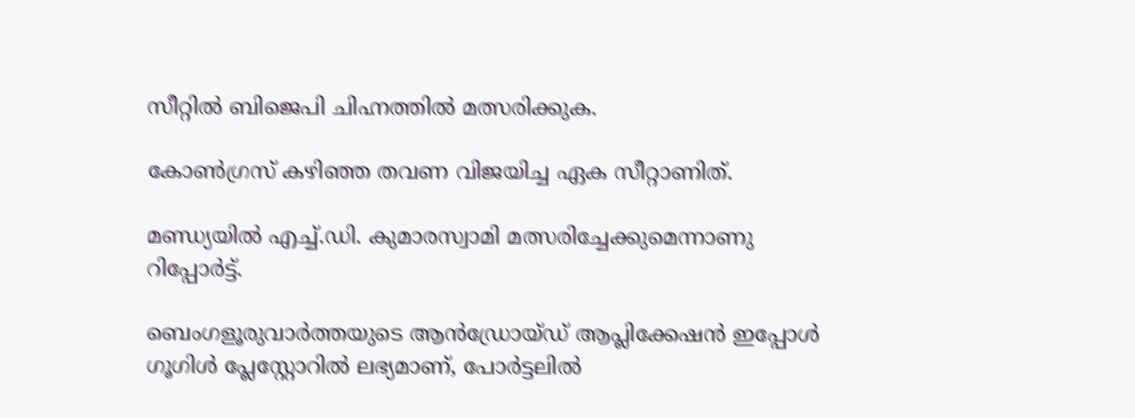സീറ്റില്‍ ബിജെപി ചിഹ്നത്തില്‍ മത്സരിക്കുക.

കോണ്‍ഗ്രസ് കഴിഞ്ഞ തവണ വിജയിച്ച ഏക സീറ്റാണിത്.

മണ്ഡ്യയില്‍ എച്ച്‌.ഡി. കുമാരസ്വാമി മത്സരിച്ചേക്കുമെന്നാണു റിപ്പോർട്ട്.

ബെംഗളൂരുവാർത്തയുടെ ആൻഡ്രോയ്ഡ് ആപ്ലിക്കേഷൻ ഇപ്പോൾ ഗൂഗിൾ പ്ലേസ്റ്റോറിൽ ലഭ്യമാണ്, പോർട്ടലിൽ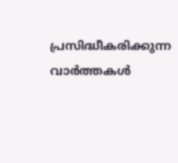പ്രസിദ്ധീകരിക്കുന്ന വാർത്തകൾ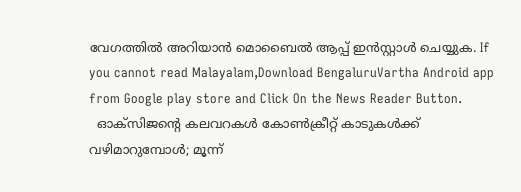വേഗത്തിൽ അറിയാൻ മൊബൈൽ ആപ്പ് ഇൻസ്റ്റാൾ ചെയ്യുക. If you cannot read Malayalam,Download BengaluruVartha Android app from Google play store and Click On the News Reader Button.
  ഓക്സിജൻ്റെ കലവറകൾ കോൺക്രീറ്റ് കാടുകൾക്ക് വഴിമാറുമ്പോൾ; മൂന്ന്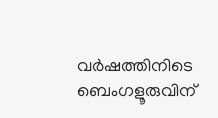വർഷത്തിനിടെ ബെംഗളൂരുവിന്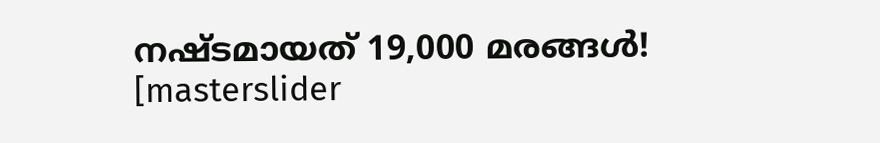നഷ്ടമായത് 19,000 മരങ്ങൾ!
[masterslider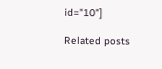id="10"]

Related posts